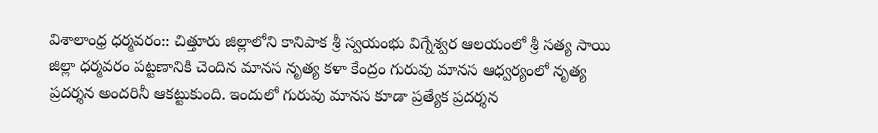విశాలాంధ్ర ధర్మవరం:: చిత్తూరు జిల్లాలోని కానిపాక శ్రీ స్వయంభు విగ్నేశ్వర ఆలయంలో శ్రీ సత్య సాయి జిల్లా ధర్మవరం పట్టణానికి చెందిన మానస నృత్య కళా కేంద్రం గురువు మానస ఆధ్వర్యంలో నృత్య ప్రదర్శన అందరినీ ఆకట్టుకుంది. ఇందులో గురువు మానస కూడా ప్రత్యేక ప్రదర్శన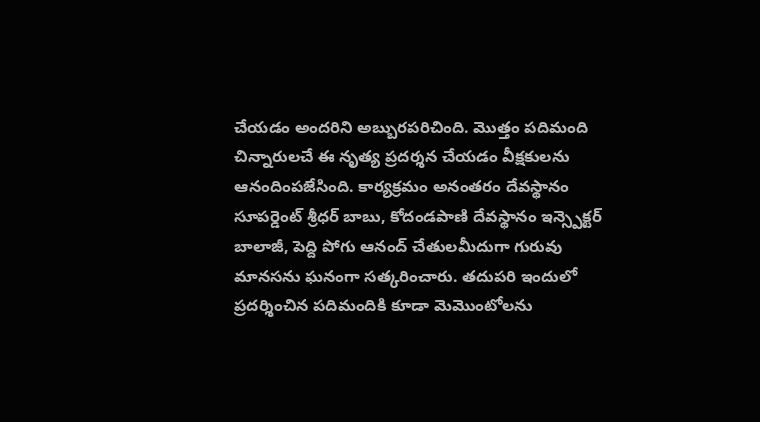చేయడం అందరిని అబ్బురపరిచింది. మొత్తం పదిమంది చిన్నారులచే ఈ నృత్య ప్రదర్శన చేయడం వీక్షకులను ఆనందింపజేసింది. కార్యక్రమం అనంతరం దేవస్థానం సూపర్డెంట్ శ్రీధర్ బాబు, కోదండపాణి దేవస్థానం ఇన్స్పెక్టర్ బాలాజీ, పెద్ది పోగు ఆనంద్ చేతులమీదుగా గురువు మానసను ఘనంగా సత్కరించారు. తదుపరి ఇందులో ప్రదర్శించిన పదిమందికి కూడా మెమొంటోలను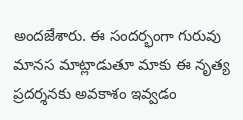అందజేశారు. ఈ సందర్భంగా గురువు మానస మాట్లాడుతూ మాకు ఈ నృత్య ప్రదర్శనకు అవకాశం ఇవ్వడం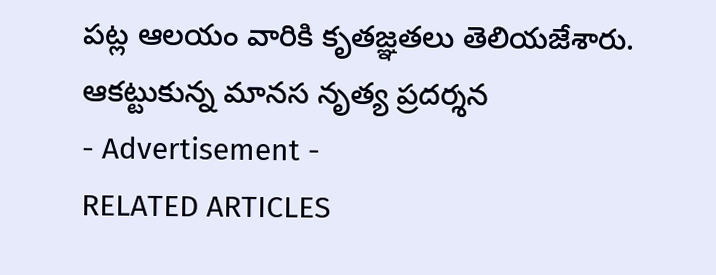పట్ల ఆలయం వారికి కృతజ్ఞతలు తెలియజేశారు.
ఆకట్టుకున్న మానస నృత్య ప్రదర్శన
- Advertisement -
RELATED ARTICLES